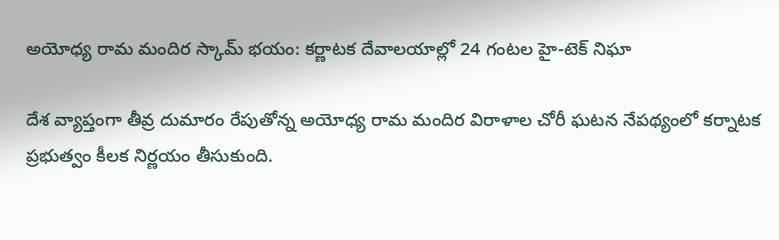అయోధ్య రామ మందిర స్కామ్ భయం: కర్ణాటక దేవాలయాల్లో 24 గంటల హై-టెక్ నిఘా

దేశ వ్యాప్తంగా తీవ్ర దుమారం రేపుతోన్న అయోధ్య రామ మందిర విరాళాల చోరీ ఘటన నేపథ్యంలో కర్నాటక ప్రభుత్వం కీలక నిర్ణయం తీసుకుంది.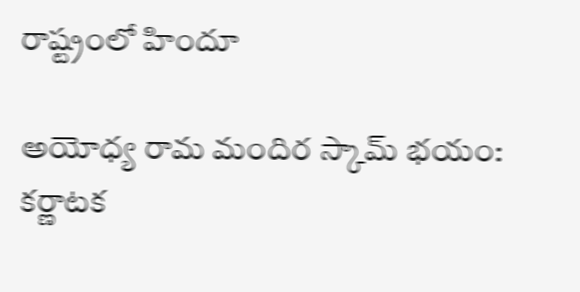రాష్ట్రంలో హిందూ

అయోధ్య రామ మందిర స్కామ్ భయం: కర్ణాటక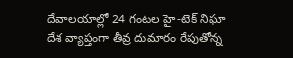దేవాలయాల్లో 24 గంటల హై-టెక్ నిఘా
దేశ వ్యాప్తంగా తీవ్ర దుమారం రేపుతోన్న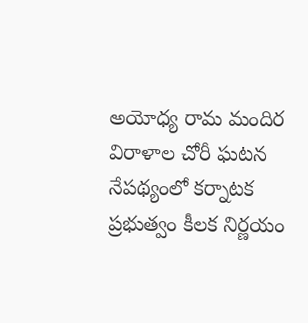అయోధ్య రామ మందిర విరాళాల చోరీ ఘటన నేపథ్యంలో కర్నాటక ప్రభుత్వం కీలక నిర్ణయం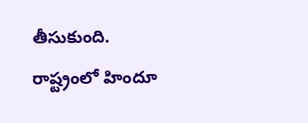తీసుకుంది. రాష్ట్రంలో హిందూ